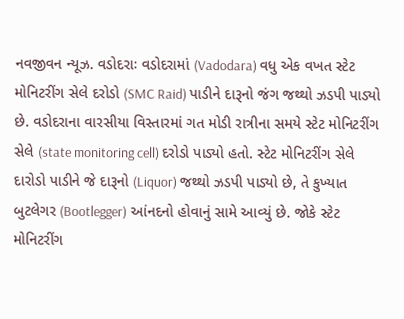નવજીવન ન્યૂઝ. વડોદરાઃ વડોદરામાં (Vadodara) વધુ એક વખત સ્ટેટ મોનિટરીંગ સેલે દરોડો (SMC Raid) પાડીને દારૂનો જંગ જથ્થો ઝડપી પાડ્યો છે. વડોદરાના વારસીયા વિસ્તારમાં ગત મોડી રાત્રીના સમયે સ્ટેટ મોનિટરીંગ સેલે (state monitoring cell) દરોડો પાડ્યો હતો. સ્ટેટ મોનિટરીંગ સેલે દારોડો પાડીને જે દારૂનો (Liquor) જથ્થો ઝડપી પાડ્યો છે, તે કુખ્યાત બુટલેગર (Bootlegger) આંનદનો હોવાનું સામે આવ્યું છે. જોકે સ્ટેટ મોનિટરીંગ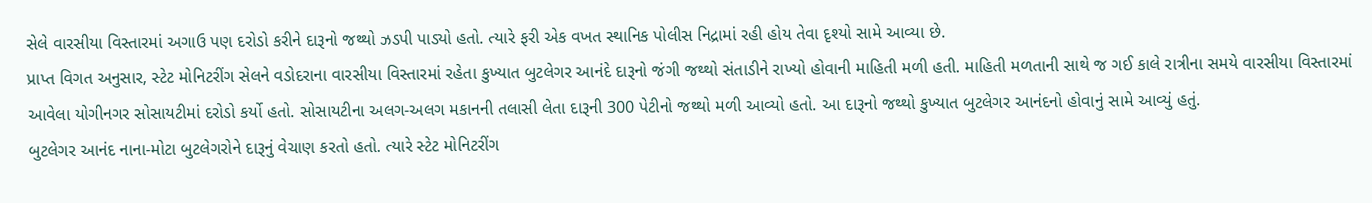સેલે વારસીયા વિસ્તારમાં અગાઉ પણ દરોડો કરીને દારૂનો જથ્થો ઝડપી પાડ્યો હતો. ત્યારે ફરી એક વખત સ્થાનિક પોલીસ નિદ્રામાં રહી હોય તેવા દૃશ્યો સામે આવ્યા છે.
પ્રાપ્ત વિગત અનુસાર, સ્ટેટ મોનિટરીંગ સેલને વડોદરાના વારસીયા વિસ્તારમાં રહેતા કુખ્યાત બુટલેગર આનંદે દારૂનો જંગી જથ્થો સંતાડીને રાખ્યો હોવાની માહિતી મળી હતી. માહિતી મળતાની સાથે જ ગઈ કાલે રાત્રીના સમયે વારસીયા વિસ્તારમાં આવેલા યોગીનગર સોસાયટીમાં દરોડો કર્યો હતો. સોસાયટીના અલગ-અલગ મકાનની તલાસી લેતા દારૂની 300 પેટીનો જથ્થો મળી આવ્યો હતો. આ દારૂનો જથ્થો કુખ્યાત બુટલેગર આનંદનો હોવાનું સામે આવ્યું હતું.
બુટલેગર આનંદ નાના-મોટા બુટલેગરોને દારૂનું વેચાણ કરતો હતો. ત્યારે સ્ટેટ મોનિટરીંગ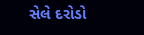સેલે દરોડો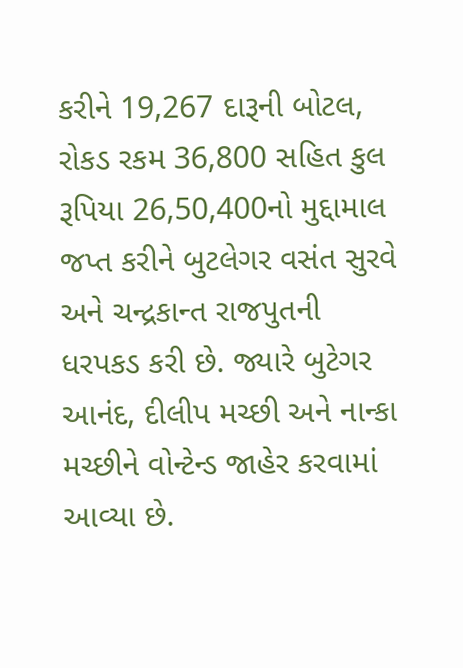કરીને 19,267 દારૂની બોટલ, રોકડ રકમ 36,800 સહિત કુલ રૂપિયા 26,50,400નો મુદ્દામાલ જપ્ત કરીને બુટલેગર વસંત સુરવે અને ચન્દ્રકાન્ત રાજપુતની ધરપકડ કરી છે. જ્યારે બુટેગર આનંદ, દીલીપ મચ્છી અને નાન્કા મચ્છીને વોન્ટેન્ડ જાહેર કરવામાં આવ્યા છે.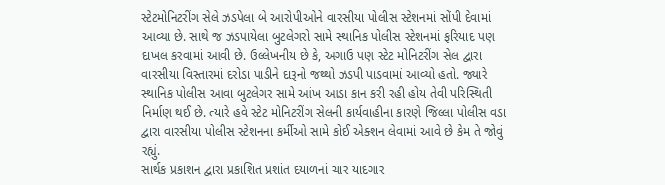સ્ટેટમોનિટરીંગ સેલે ઝડપેલા બે આરોપીઓને વારસીયા પોલીસ સ્ટેશનમાં સોંપી દેવામાં આવ્યા છે. સાથે જ ઝડપાયેલા બુટલેગરો સામે સ્થાનિક પોલીસ સ્ટેશનમાં ફરિયાદ પણ દાખલ કરવામાં આવી છે. ઉલ્લેખનીય છે કે, અગાઉ પણ સ્ટેટ મોનિટરીંગ સેલ દ્વારા વારસીયા વિસ્તારમાં દરોડા પાડીને દારૂનો જથ્થો ઝડપી પાડવામાં આવ્યો હતો. જ્યારે સ્થાનિક પોલીસ આવા બુટલેગર સામે આંખ આડા કાન કરી રહી હોય તેવી પરિસ્થિતી નિર્માણ થઈ છે. ત્યારે હવે સ્ટેટ મોનિટરીંગ સેલની કાર્યવાહીના કારણે જિલ્લા પોલીસ વડા દ્વારા વારસીયા પોલીસ સ્ટેશનના કર્મીઓ સામે કોઈ એક્શન લેવામાં આવે છે કેમ તે જોવું રહ્યું.
સાર્થક પ્રકાશન દ્વારા પ્રકાશિત પ્રશાંત દયાળનાં ચાર યાદગાર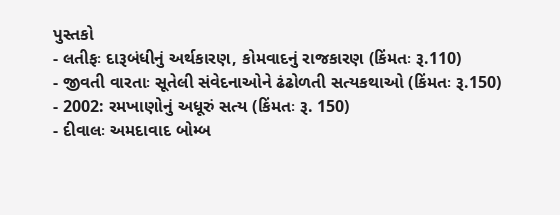પુસ્તકો
- લતીફઃ દારૂબંધીનું અર્થકારણ, કોમવાદનું રાજકારણ (કિંમતઃ રૂ.110)
- જીવતી વારતાઃ સૂતેલી સંવેદનાઓને ઢંઢોળતી સત્યકથાઓ (કિંમતઃ રૂ.150)
- 2002: રમખાણોનું અધૂરું સત્ય (કિંમતઃ રૂ. 150)
- દીવાલઃ અમદાવાદ બોમ્બ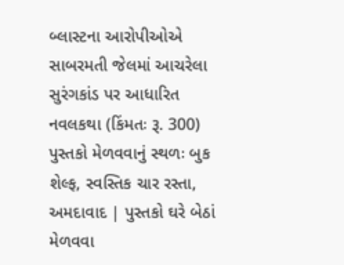બ્લાસ્ટના આરોપીઓએ સાબરમતી જેલમાં આચરેલા સુરંગકાંડ પર આધારિત નવલકથા (કિંમતઃ રૂ. 300)
પુસ્તકો મેળવવાનું સ્થળઃ બુક શેલ્ફ, સ્વસ્તિક ચાર રસ્તા, અમદાવાદ | પુસ્તકો ઘરે બેઠાં મેળવવા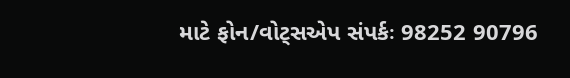માટે ફોન/વોટ્સએપ સંપર્કઃ 98252 90796